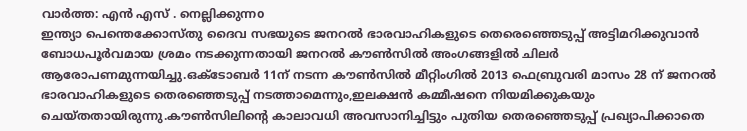വാർത്ത: എൻ എസ് . നെല്ലിക്കുന്നo
ഇന്ത്യാ പെന്തെക്കോസ്തു ദൈവ സഭയുടെ ജനറൽ ഭാരവാഹികളുടെ തെരെഞ്ഞെടുപ്പ് അട്ടിമറിക്കുവാൻ ബോധപൂർവമായ ശ്രമം നടക്കുന്നതായി ജനറൽ കൗൺസിൽ അംഗങ്ങളിൽ ചിലർ ആരോപണമുന്നയിച്ചു.ഒക്ടോബർ 11ന് നടന്ന കൗൺസിൽ മീറ്റിംഗിൽ 2013 ഫെബ്രുവരി മാസം 28 ന് ജനറൽ ഭാരവാഹികളുടെ തെരഞ്ഞെടുപ്പ് നടത്താമെന്നും,ഇലക്ഷൻ കമ്മീഷനെ നിയമിക്കുകയും ചെയ്തതായിരുന്നു.കൗൺസിലിന്റെ കാലാവധി അവസാനിച്ചിട്ടും പുതിയ തെരഞ്ഞെടുപ്പ് പ്രഖ്യാപിക്കാതെ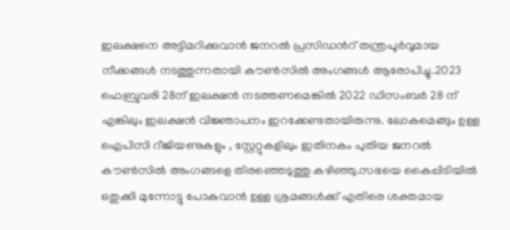ഇലക്ഷനെ അട്ടിമറിക്കുവാൻ ജനറൽ പ്രസിഡൻറ് തന്ത്രപൂർവ്വമായ നീക്കങ്ങൾ നടത്തുന്നതായി കൗൺസിൽ അംഗങ്ങൾ ആരോപിച്ചു.2023 ഫെബ്രുവരി 28ന് ഇലക്ഷൻ നടത്തണമെങ്കിൽ 2022 ഡിസംബർ 28 ന് എങ്കിലും ഇലക്ഷൻ വിജ്ഞാപനം ഇറക്കേണ്ടതായിരുന്നു. ലോകമെങ്ങും ഉള്ള ഐപിസി റീജിയണുകളും , സ്റ്റേറ്റുകളിലും ഇതിനകം പുതിയ ജനറൽ കൗൺസിൽ അംഗങ്ങളെ തിരഞ്ഞെടുത്തു കഴിഞ്ഞു.സഭയെ കൈപ്പിടിയിൽ ഒതുക്കി മുന്നോട്ടു പോകുവാൻ ഉള്ള ശ്രമങ്ങൾക്ക് എതിരെ ശക്തമായ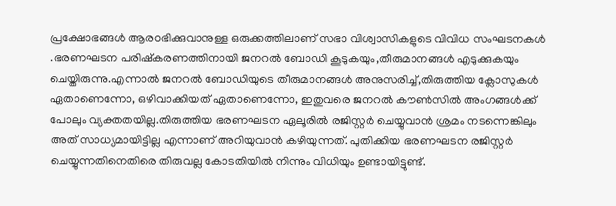പ്രക്ഷോഭങ്ങൾ ആരoഭിക്കുവാനുള്ള ഒരുക്കത്തിലാണ് സഭാ വിശ്വാസികളുടെ വിവിധ സംഘടനകൾ .ഭരണഘടന പരിഷ്കരണത്തിനായി ജനറൽ ബോഡി കൂടുകയും,തീരുമാനങ്ങൾ എടുക്കുകയും ചെയ്തിരുന്നു.എന്നാൽ ജനറൽ ബോഡിയുടെ തീരുമാനങ്ങൾ അനുസരിച്ച്,തിരുത്തിയ ക്ലോസുകൾ ഏതാണെന്നോ, ഒഴിവാക്കിയത് ഏതാണെന്നോ, ഇതുവരെ ജനറൽ കൗൺസിൽ അംഗങ്ങൾക്ക് പോലും വ്യക്തതയില്ല.തിരുത്തിയ ഭരണഘടന ഏലൂരിൽ രജിസ്റ്റർ ചെയ്യുവാൻ ശ്രമം നടന്നെങ്കിലും
അത് സാധ്യമായിട്ടില്ല എന്നാണ് അറിയുവാൻ കഴിയുന്നത്. പുതിക്കിയ ഭരണഘടന രജിസ്റ്റർ ചെയ്യുന്നതിനെതിരെ തിരുവല്ല കോടതിയിൽ നിന്നും വിധിയും ഉണ്ടായിട്ടുണ്ട്.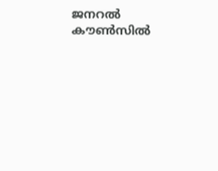ജനറൽ കൗൺസിൽ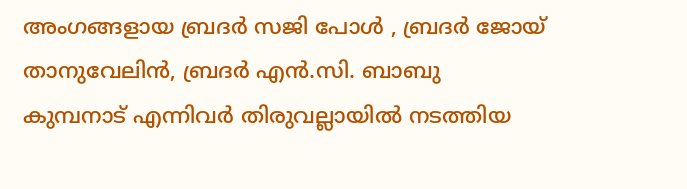അംഗങ്ങളായ ബ്രദർ സജി പോൾ , ബ്രദർ ജോയ് താനുവേലിൻ, ബ്രദർ എൻ.സി. ബാബു കുമ്പനാട് എന്നിവർ തിരുവല്ലായിൽ നടത്തിയ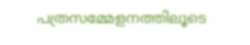പത്രസമ്മേളനത്തിലൂടെ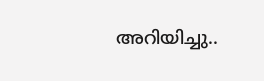അറിയിച്ചു..